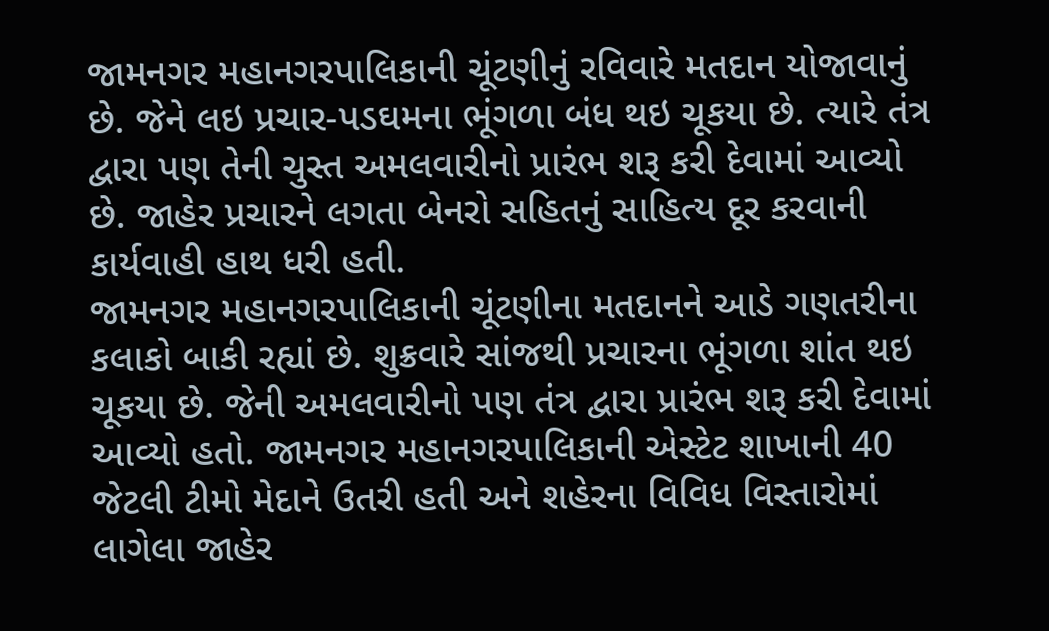જામનગર મહાનગરપાલિકાની ચૂંટણીનું રવિવારે મતદાન યોજાવાનું છે. જેને લઇ પ્રચાર-પડઘમના ભૂંગળા બંધ થઇ ચૂકયા છે. ત્યારે તંત્ર દ્વારા પણ તેની ચુસ્ત અમલવારીનો પ્રારંભ શરૂ કરી દેવામાં આવ્યો છે. જાહેર પ્રચારને લગતા બેનરો સહિતનું સાહિત્ય દૂર કરવાની કાર્યવાહી હાથ ધરી હતી.
જામનગર મહાનગરપાલિકાની ચૂંટણીના મતદાનને આડે ગણતરીના કલાકો બાકી રહ્યાં છે. શુક્રવારે સાંજથી પ્રચારના ભૂંગળા શાંત થઇ ચૂકયા છે. જેની અમલવારીનો પણ તંત્ર દ્વારા પ્રારંભ શરૂ કરી દેવામાં આવ્યો હતો. જામનગર મહાનગરપાલિકાની એસ્ટેટ શાખાની 40 જેટલી ટીમો મેદાને ઉતરી હતી અને શહેરના વિવિધ વિસ્તારોમાં લાગેલા જાહેર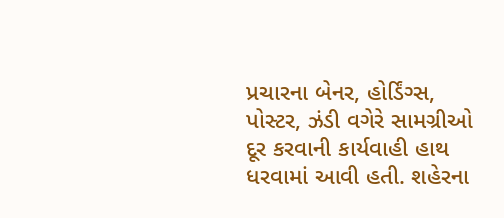પ્રચારના બેનર, હોર્ડિંગ્સ, પોસ્ટર, ઝંડી વગેરે સામગ્રીઓ દૂર કરવાની કાર્યવાહી હાથ ધરવામાં આવી હતી. શહેરના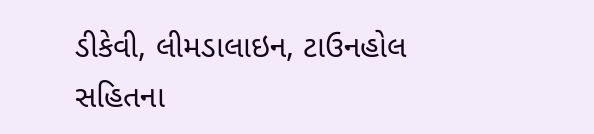ડીકેવી, લીમડાલાઇન, ટાઉનહોલ સહિતના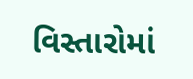વિસ્તારોમાં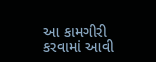આ કામગીરી કરવામાં આવી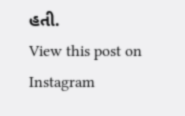હતી.
View this post on Instagram